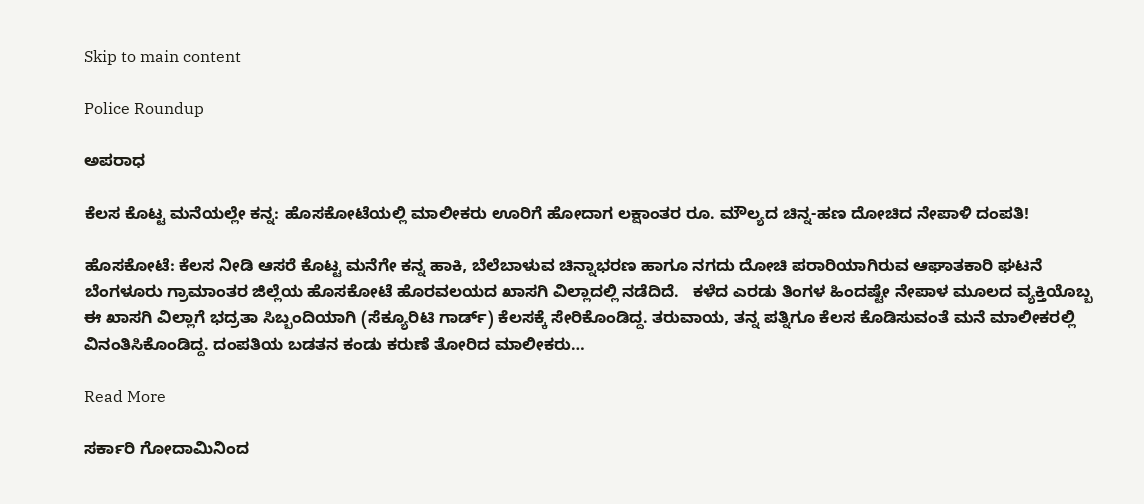Skip to main content

Police Roundup

ಅಪರಾಧ

ಕೆಲಸ ಕೊಟ್ಟ ಮನೆಯಲ್ಲೇ ಕನ್ನ: ಹೊಸಕೋಟೆಯಲ್ಲಿ ಮಾಲೀಕರು ಊರಿಗೆ ಹೋದಾಗ ಲಕ್ಷಾಂತರ ರೂ. ಮೌಲ್ಯದ ಚಿನ್ನ-ಹಣ ದೋಚಿದ ನೇಪಾಳಿ ದಂಪತಿ!

ಹೊಸಕೋಟೆ: ಕೆಲಸ ನೀಡಿ ಆಸರೆ ಕೊಟ್ಟ ಮನೆಗೇ ಕನ್ನ ಹಾಕಿ, ಬೆಲೆಬಾಳುವ ಚಿನ್ನಾಭರಣ ಹಾಗೂ ನಗದು ದೋಚಿ ಪರಾರಿಯಾಗಿರುವ ಆಘಾತಕಾರಿ ಘಟನೆ ಬೆಂಗಳೂರು ಗ್ರಾಮಾಂತರ ಜಿಲ್ಲೆಯ ಹೊಸಕೋಟೆ ಹೊರವಲಯದ ಖಾಸಗಿ ವಿಲ್ಲಾದಲ್ಲಿ ನಡೆದಿದೆ.   ಕಳೆದ ಎರಡು ತಿಂಗಳ ಹಿಂದಷ್ಟೇ ನೇಪಾಳ ಮೂಲದ ವ್ಯಕ್ತಿಯೊಬ್ಬ ಈ ಖಾಸಗಿ ವಿಲ್ಲಾಗೆ ಭದ್ರತಾ ಸಿಬ್ಬಂದಿಯಾಗಿ (ಸೆಕ್ಯೂರಿಟಿ ಗಾರ್ಡ್) ಕೆಲಸಕ್ಕೆ ಸೇರಿಕೊಂಡಿದ್ದ. ತರುವಾಯ, ತನ್ನ ಪತ್ನಿಗೂ ಕೆಲಸ ಕೊಡಿಸುವಂತೆ ಮನೆ ಮಾಲೀಕರಲ್ಲಿ ವಿನಂತಿಸಿಕೊಂಡಿದ್ದ. ದಂಪತಿಯ ಬಡತನ ಕಂಡು ಕರುಣೆ ತೋರಿದ ಮಾಲೀಕರು…

Read More

ಸರ್ಕಾರಿ ಗೋದಾಮಿನಿಂದ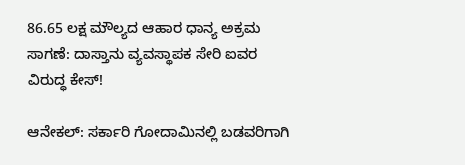86.65 ಲಕ್ಷ ಮೌಲ್ಯದ ಆಹಾರ ಧಾನ್ಯ ಅಕ್ರಮ ಸಾಗಣೆ: ದಾಸ್ತಾನು ವ್ಯವಸ್ಥಾಪಕ ಸೇರಿ ಐವರ ವಿರುದ್ಧ ಕೇಸ್!

ಆನೇಕಲ್: ಸರ್ಕಾರಿ ಗೋದಾಮಿನಲ್ಲಿ ಬಡವರಿಗಾಗಿ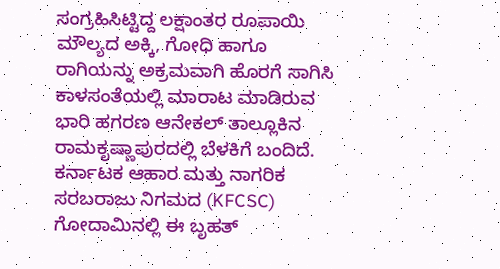ಸಂಗ್ರಹಿಸಿಟ್ಟಿದ್ದ ಲಕ್ಷಾಂತರ ರೂಪಾಯಿ ಮೌಲ್ಯದ ಅಕ್ಕಿ, ಗೋಧಿ ಹಾಗೂ ರಾಗಿಯನ್ನು ಅಕ್ರಮವಾಗಿ ಹೊರಗೆ ಸಾಗಿಸಿ ಕಾಳಸಂತೆಯಲ್ಲಿ ಮಾರಾಟ ಮಾಡಿರುವ ಭಾರಿ ಹಗರಣ ಆನೇಕಲ್‌ ತಾಲ್ಲೂಕಿನ ರಾಮಕೃಷ್ಣಾಪುರದಲ್ಲಿ ಬೆಳಕಿಗೆ ಬಂದಿದೆ.   ಕರ್ನಾಟಕ ಆಹಾರ ಮತ್ತು ನಾಗರಿಕ ಸರಬರಾಜು ನಿಗಮದ (KFCSC) ಗೋದಾಮಿನಲ್ಲಿ ಈ ಬೃಹತ್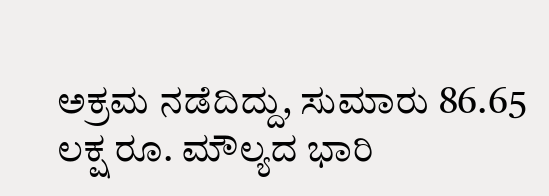ಅಕ್ರಮ ನಡೆದಿದ್ದು, ಸುಮಾರು 86.65 ಲಕ್ಷ ರೂ. ಮೌಲ್ಯದ ಭಾರಿ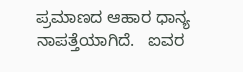ಪ್ರಮಾಣದ ಆಹಾರ ಧಾನ್ಯ ನಾಪತ್ತೆಯಾಗಿದೆ.   ಐವರ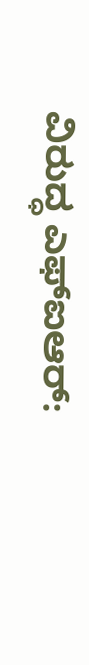ವಿರುದ್ಧ ಎಫ್‌ಐಆರ್: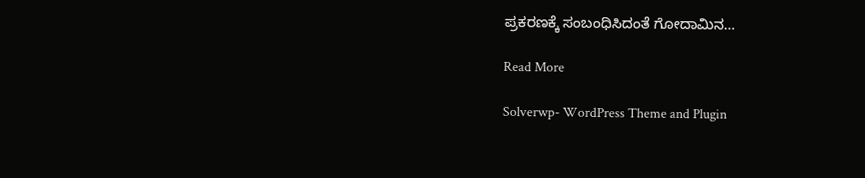ಪ್ರಕರಣಕ್ಕೆ ಸಂಬಂಧಿಸಿದಂತೆ ಗೋದಾಮಿನ…

Read More

Solverwp- WordPress Theme and Plugin